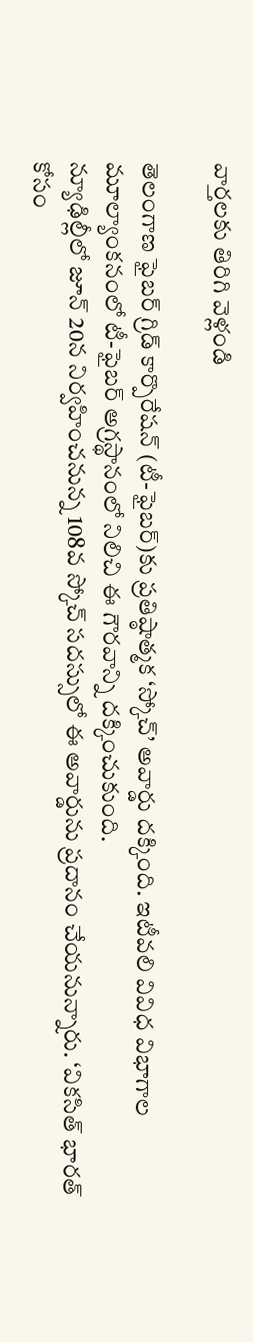వార్తలకు తిరిగి వెళ్లండి

తెలంగాణ ఫైబర్ గ్రిడ్ కార్పొరేషన్ (టీ-ఫైబర్)కు ప్రతిష్ఠాత్మక ‘స్కోచ్’ అవార్డు దక్కింది. ఇటీవలి వివిధ విభాగాల మూల్యాంకనంలో టీ-ఫైబర్ అగ్రస్థానంలో నిలిచి ఈ గౌరవాన్ని దక్కించుకుంది.
న్యూఢిల్లీలో జూన్ 20న నిర్వహించనున్న 108వ స్కోచ్ సదస్సులో ఈ అవార్డును ప్రదానం చేయనున్నారు. ‘వికసిత్ భారత్ కోసం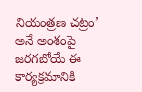నియంత్రణ చట్రం’ అనే అంశంపై జరగబోయే ఈ కార్యక్రమానికి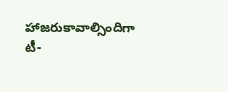హాజరుకావాల్సిందిగా టీ-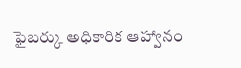ఫైబర్కు అధికారిక ఆహ్వానం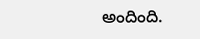అందింది.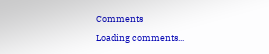Comments
Loading comments...